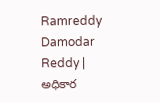Ramreddy Damodar Reddy | అధికార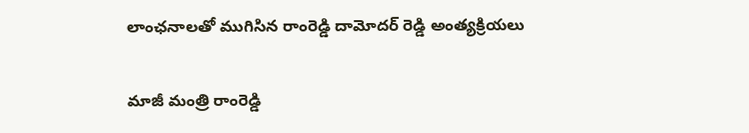లాంఛనాలతో ముగిసిన రాంరెడ్డి దామోదర్ రెడ్డి అంత్యక్రియలు

మాజీ మంత్రి రాంరెడ్డి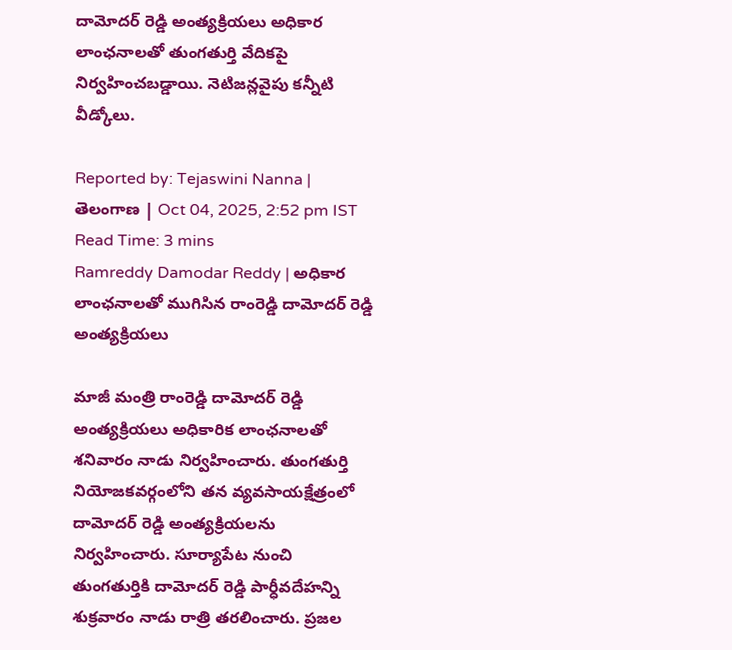దామోదర్ రెడ్డి అంత్యక్రియలు అధికార లాంఛనాలతో తుంగతుర్తి వేదికపై నిర్వహించబడ్డాయి. నెటిజన్లవైపు కన్నీటి వీడ్కోలు.

Reported by: Tejaswini Nanna | తెలంగాణ‌ | Oct 04, 2025, 2:52 pm IST
Read Time: 3 mins
Ramreddy Damodar Reddy | అధికార లాంఛనాలతో ముగిసిన రాంరెడ్డి దామోదర్ రెడ్డి అంత్యక్రియలు

మాజీ మంత్రి రాంరెడ్డి దామోదర్ రెడ్డి అంత్యక్రియలు అధికారిక లాంఛనాలతో శనివారం నాడు నిర్వహించారు. తుంగతుర్తి నియోజకవర్గంలోని తన వ్యవసాయక్షేత్రంలో దామోదర్ రెడ్డి అంత్యక్రియలను నిర్వహించారు. సూర్యాపేట నుంచి తుంగతుర్తికి దామోదర్ రెడ్డి పార్ధీవదేహన్ని శుక్రవారం నాడు రాత్రి తరలించారు. ప్రజల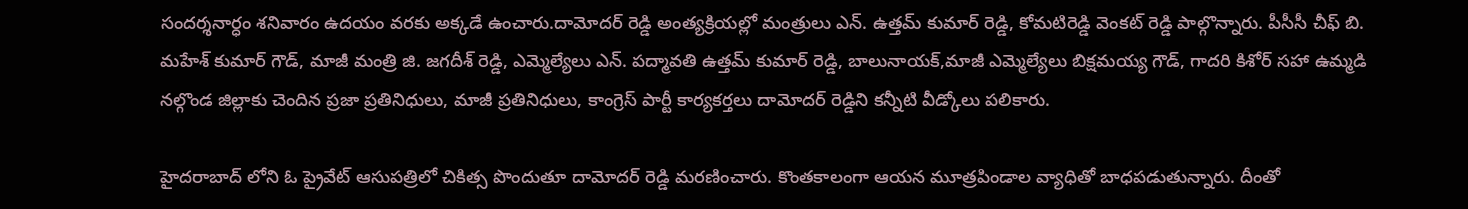సందర్శనార్ధం శనివారం ఉదయం వరకు అక్కడే ఉంచారు.దామోదర్ రెడ్డి అంత్యక్రియల్లో మంత్రులు ఎన్. ఉత్తమ్ కుమార్ రెడ్డి, కోమటిరెడ్డి వెంకట్ రెడ్డి పాల్గొన్నారు. పీసీసీ చీఫ్ బి. మహేశ్ కుమార్ గౌడ్, మాజీ మంత్రి జి. జగదీశ్ రెడ్డి, ఎమ్మెల్యేలు ఎన్. పద్మావతి ఉత్తమ్ కుమార్ రెడ్డి, బాలునాయక్,మాజీ ఎమ్మెల్యేలు బిక్షమయ్య గౌడ్, గాదరి కిశోర్ సహా ఉమ్మడి నల్గొండ జిల్లాకు చెందిన ప్రజా ప్రతినిధులు, మాజీ ప్రతినిధులు, కాంగ్రెస్ పార్టీ కార్యకర్తలు దామోదర్ రెడ్డిని కన్నీటి వీడ్కోలు పలికారు.

హైదరాబాద్ లోని ఓ ప్రైవేట్ ఆసుపత్రిలో చికిత్స పొందుతూ దామోదర్ రెడ్డి మరణించారు. కొంతకాలంగా ఆయన మూత్రపిండాల వ్యాధితో బాధపడుతున్నారు. దీంతో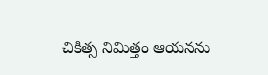చికిత్స నిమిత్తం ఆయనను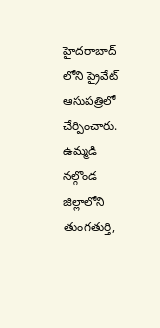హైదరాబాద్ లోని ప్రైవేట్ ఆసుపత్రిలో చేర్పించారు. ఉమ్మడి నల్గొండ జిల్లాలోని తుంగతుర్తి,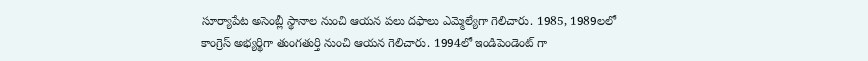సూర్యాపేట అసెంబ్లీ స్థానాల నుంచి ఆయన పలు దఫాలు ఎమ్మెల్యేగా గెలిచారు. 1985, 1989లలో కాంగ్రెస్ అభ్యర్థిగా తుంగతుర్తి నుంచి ఆయన గెలిచారు. 1994లో ఇండిపెండెంట్ గా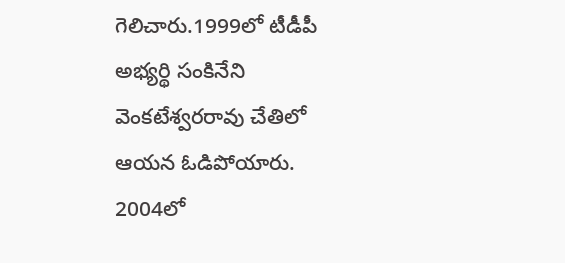గెలిచారు.1999లో టీడీపీ అభ్యర్థి సంకినేని వెంకటేశ్వరరావు చేతిలో ఆయన ఓడిపోయారు. 2004లో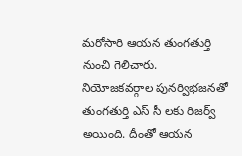మరోసారి ఆయన తుంగతుర్తి నుంచి గెలిచారు. నియోజకవర్గాల పునర్విభజనతో తుంగతుర్తి ఎస్ సీ లకు రిజర్వ్ అయింది. దీంతో ఆయన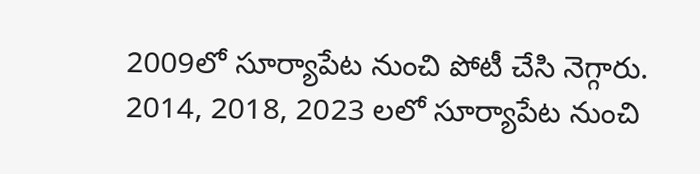2009లో సూర్యాపేట నుంచి పోటీ చేసి నెగ్గారు. 2014, 2018, 2023 లలో సూర్యాపేట నుంచి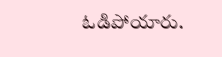ఓడిపోయారు.